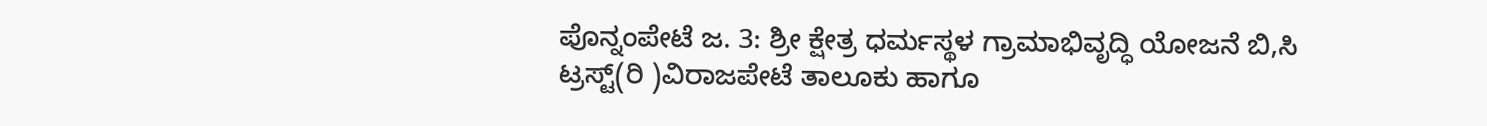ಪೊನ್ನಂಪೇಟೆ ಜ. 3: ಶ್ರೀ ಕ್ಷೇತ್ರ ಧರ್ಮಸ್ಥಳ ಗ್ರಾಮಾಭಿವೃದ್ಧಿ ಯೋಜನೆ ಬಿ,ಸಿ ಟ್ರಸ್ಟ್(ರಿ )ವಿರಾಜಪೇಟೆ ತಾಲೂಕು ಹಾಗೂ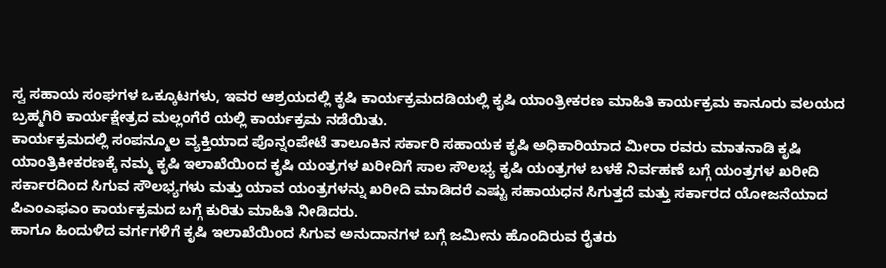ಸ್ವ ಸಹಾಯ ಸಂಘಗಳ ಒಕ್ಕೂಟಗಳು, ಇವರ ಆಶ್ರಯದಲ್ಲಿ ಕೃಷಿ ಕಾರ್ಯಕ್ರಮದಡಿಯಲ್ಲಿ ಕೃಷಿ ಯಾಂತ್ರೀಕರಣ ಮಾಹಿತಿ ಕಾರ್ಯಕ್ರಮ ಕಾನೂರು ವಲಯದ ಬ್ರಹ್ಮಗಿರಿ ಕಾರ್ಯಕ್ಷೇತ್ರದ ಮಲ್ಲಂಗೆರೆ ಯಲ್ಲಿ ಕಾರ್ಯಕ್ರಮ ನಡೆಯಿತು.
ಕಾರ್ಯಕ್ರಮದಲ್ಲಿ ಸಂಪನ್ಮೂಲ ವ್ಯಕ್ತಿಯಾದ ಪೊನ್ನಂಪೇಟೆ ತಾಲೂಕಿನ ಸರ್ಕಾರಿ ಸಹಾಯಕ ಕೃಷಿ ಅಧಿಕಾರಿಯಾದ ಮೀರಾ ರವರು ಮಾತನಾಡಿ ಕೃಷಿ ಯಾಂತ್ರಿಕೀಕರಣಕ್ಕೆ ನಮ್ಮ ಕೃಷಿ ಇಲಾಖೆಯಿಂದ ಕೃಷಿ ಯಂತ್ರಗಳ ಖರೀದಿಗೆ ಸಾಲ ಸೌಲಭ್ಯ ಕೃಷಿ ಯಂತ್ರಗಳ ಬಳಕೆ ನಿರ್ವಹಣೆ ಬಗ್ಗೆ ಯಂತ್ರಗಳ ಖರೀದಿ ಸರ್ಕಾರದಿಂದ ಸಿಗುವ ಸೌಲಭ್ಯಗಳು ಮತ್ತು ಯಾವ ಯಂತ್ರಗಳನ್ನು ಖರೀದಿ ಮಾಡಿದರೆ ಎಷ್ಟು ಸಹಾಯಧನ ಸಿಗುತ್ತದೆ ಮತ್ತು ಸರ್ಕಾರದ ಯೋಜನೆಯಾದ ಪಿಎಂಎಫಎಂ ಕಾರ್ಯಕ್ರಮದ ಬಗ್ಗೆ ಕುರಿತು ಮಾಹಿತಿ ನೀಡಿದರು.
ಹಾಗೂ ಹಿಂದುಳಿದ ವರ್ಗಗಳಿಗೆ ಕೃಷಿ ಇಲಾಖೆಯಿಂದ ಸಿಗುವ ಅನುದಾನಗಳ ಬಗ್ಗೆ ಜಮೀನು ಹೊಂದಿರುವ ರೈತರು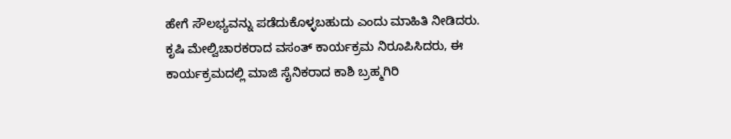ಹೇಗೆ ಸೌಲಭ್ಯವನ್ನು ಪಡೆದುಕೊಳ್ಳಬಹುದು ಎಂದು ಮಾಹಿತಿ ನೀಡಿದರು.
ಕೃಷಿ ಮೇಲ್ವಿಚಾರಕರಾದ ವಸಂತ್ ಕಾರ್ಯಕ್ರಮ ನಿರೂಪಿಸಿದರು, ಈ ಕಾರ್ಯಕ್ರಮದಲ್ಲಿ ಮಾಜಿ ಸೈನಿಕರಾದ ಕಾಶಿ ಬ್ರಹ್ಮಗಿರಿ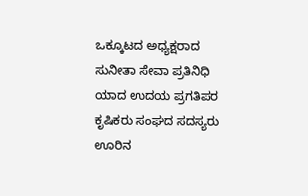ಒಕ್ಕೂಟದ ಅಧ್ಯಕ್ಷರಾದ ಸುನೀತಾ ಸೇವಾ ಪ್ರತಿನಿಧಿ ಯಾದ ಉದಯ ಪ್ರಗತಿಪರ ಕೃಷಿಕರು ಸಂಘದ ಸದಸ್ಯರು ಊರಿನ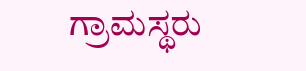ಗ್ರಾಮಸ್ಥರು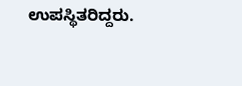ಉಪಸ್ಥಿತರಿದ್ದರು.